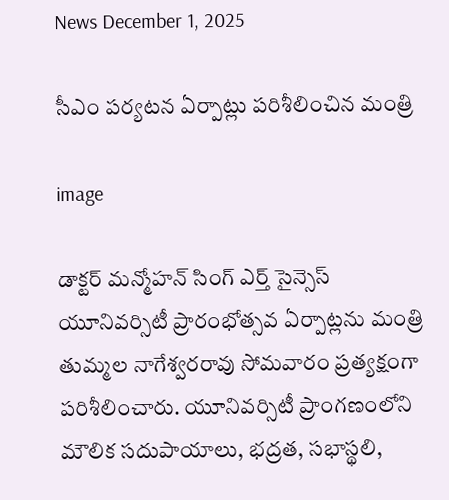News December 1, 2025

సీఎం పర్యటన ఏర్పాట్లు పరిశీలించిన మంత్రి

image

డాక్టర్ మన్మోహన్ సింగ్ ఎర్త్ సైన్సెస్ యూనివర్సిటీ ప్రారంభోత్సవ ఏర్పాట్లను మంత్రి తుమ్మల నాగేశ్వరరావు సోమవారం ప్రత్యక్షంగా పరిశీలించారు. యూనివర్సిటీ ప్రాంగణంలోని మౌలిక సదుపాయాలు, భద్రత, సభాస్థలి,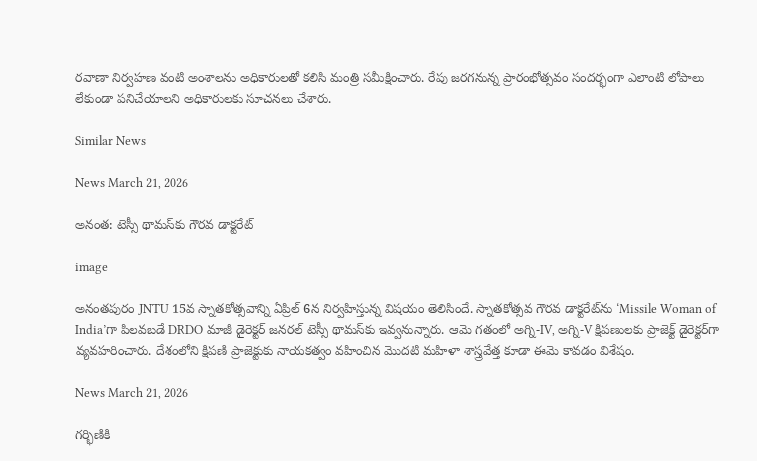రవాణా నిర్వహణ వంటి అంశాలను అధికారులతో కలిసి మంత్రి సమీక్షించారు. రేపు జరగనున్న ప్రారంభోత్సవం సందర్భంగా ఎలాంటి లోపాలు లేకుండా పనిచేయాలని అధికారులకు సూచనలు చేశారు.

Similar News

News March 21, 2026

అనంత: టెస్సీ థామస్‌కు గౌరవ డాక్టరేట్

image

అనంతపురం JNTU 15వ స్నాతకోత్సవాన్ని ఏప్రిల్ 6న నిర్వహిస్తున్న విషయం తెలిసిందే. స్నాతకోత్సవ గౌరవ డాక్టరేట్‌ను ‘Missile Woman of India’గా పిలవబడే DRDO మాజీ డైరెక్టర్ జనరల్ టెస్సీ థామస్‌కు ఇవ్వనున్నారు. ఆమె గతంలో అగ్ని-IV, అగ్ని-V క్షిపణులకు ప్రాజెక్ట్ డైరెక్టర్‌గా వ్యవహరించారు. దేశంలోని క్షిపణి ప్రాజెక్టుకు నాయకత్వం వహించిన మొదటి మహిళా శాస్త్రవేత్త కూడా ఈమె కావడం విశేషం.

News March 21, 2026

గర్భిణికి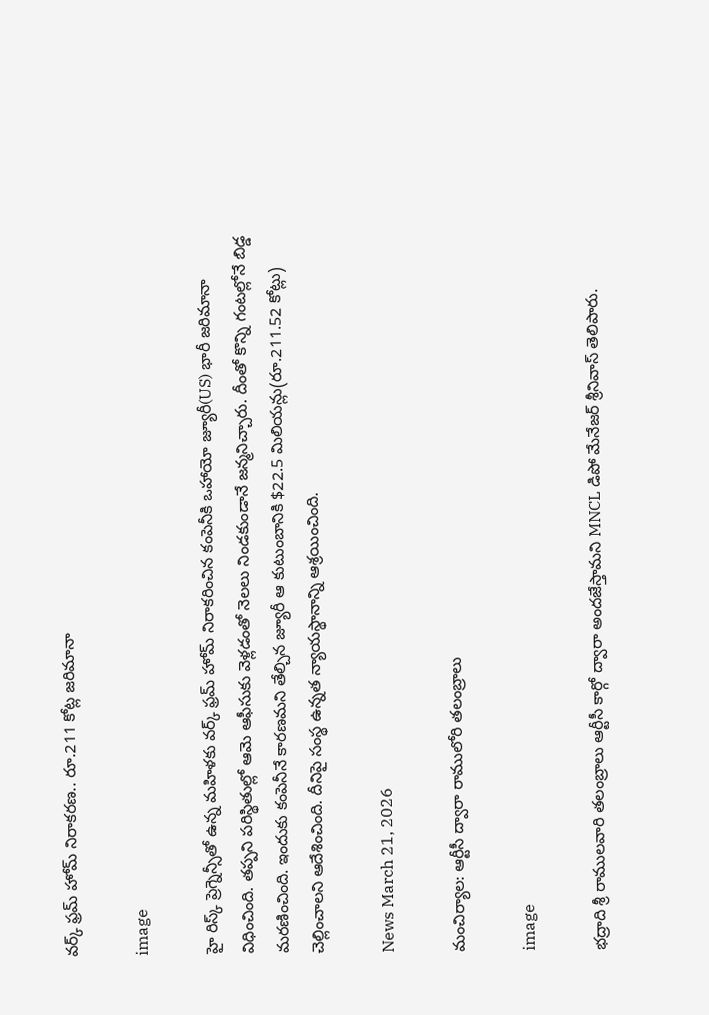వర్క్ ఫ్రమ్ హోమ్ నిరాకరణ.. రూ.211 కోట్ల జరిమానా

image

హై రిస్క్ ప్రెగ్నెన్సీతో ఉన్న మహిళకు వర్క్ ఫ్రమ్ హోమ్ నిరాకరించిన కంపెనీకి ఒహాయో జ్యూరీ(US) భారీ జరిమానా విధించింది. తప్పని పరిస్థితుల్లో ఆమె ఆఫీసుకు వెళ్లడంతో నెలలు నిండకుండానే జన్మనిచ్చారు. దీంతో కొన్ని గంటల్లోనే బిడ్డ మరణించింది. ఇందుకు కంపెనీనే కారణమని తేల్చిన జ్యూరీ ఆ కుటుంబానికి $22.5 మిలియన్లు(రూ.211.52 కోట్లు) చెల్లించాలని ఆదేశించింది. దీనిపై సంస్థ ఉన్నత న్యాయస్థానాన్ని ఆశ్రయించింది.

News March 21, 2026

మంచిర్యాల: ఆర్టీసీ ద్వారా రాములోరి తలంబ్రాలు

image

భద్రాది శ్రీ రాములవారి తలంబ్రాలు ఆర్టీసీ కార్గో ద్వారా అందజేస్తామని MNCL డిపో మేనేజర్ శ్రీనివాస్ తెలిపారు.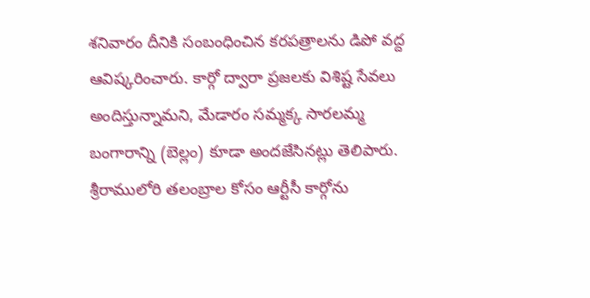శనివారం దీనికి సంబంధించిన కరపత్రాలను డిపో వద్ద ఆవిష్కరించారు. కార్గో ద్వారా ప్రజలకు విశిష్ట సేవలు అందిస్తున్నామని, మేడారం సమ్మక్క సారలమ్మ బంగారాన్ని (బెల్లం) కూడా అందజేసినట్లు తెలిపారు. శ్రీరాములోరి తలంబ్రాల కోసం ఆర్టీసీ కార్గోను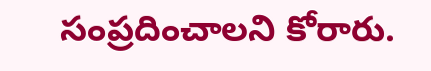సంప్రదించాలని కోరారు.